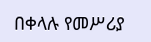በቀላሉ የመሥሪያ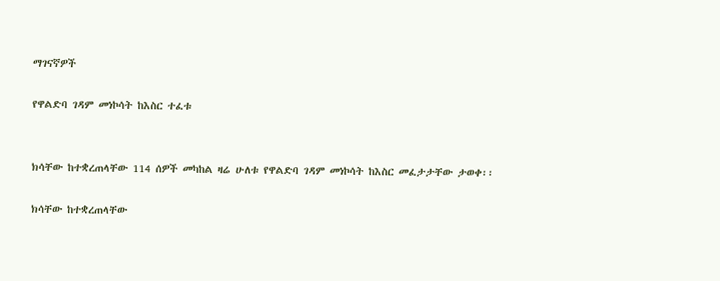ማገናኛዎች

የዋልድባ ገዳም መነኮሳት ከእስር ተፈቱ


ክሳቸው ከተቋረጠላቸው 114 ሰዎች መካከል ዛሬ ሁለቱ የዋልድባ ገዳም መነኮሳት ከእስር መፈታታቸው ታወቀ፡፡

ክሳቸው ከተቋረጠላቸው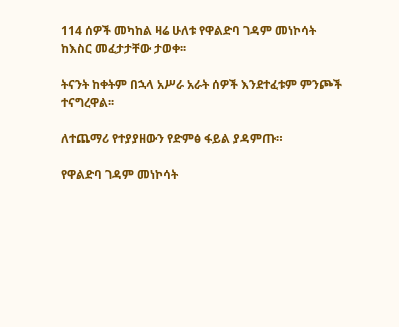114 ሰዎች መካከል ዛሬ ሁለቱ የዋልድባ ገዳም መነኮሳት ከእስር መፈታታቸው ታወቀ፡፡

ትናንት ከቀትም በኋላ አሥራ አራት ሰዎች እንደተፈቱም ምንጮች ተናግረዋል፡፡

ለተጨማሪ የተያያዘውን የድምፅ ፋይል ያዳምጡ።

የዋልድባ ገዳም መነኮሳት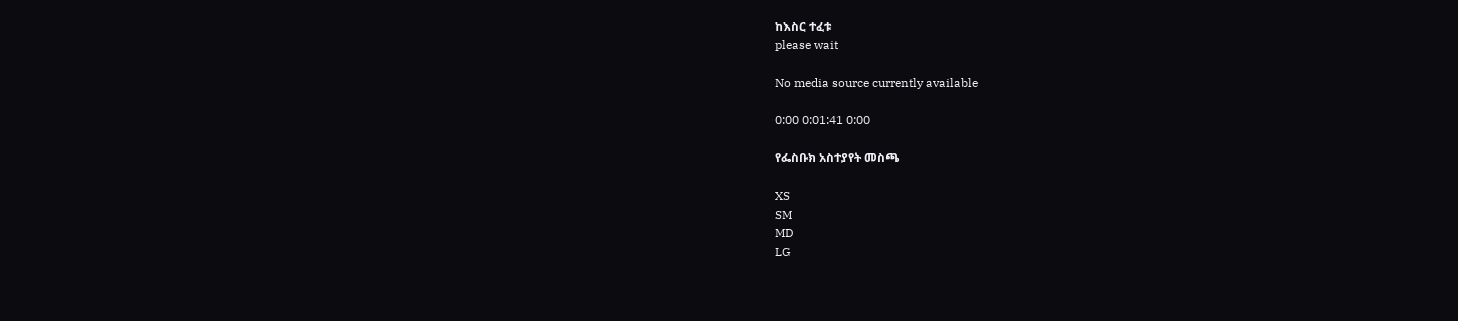ከእስር ተፈቱ
please wait

No media source currently available

0:00 0:01:41 0:00

የፌስቡክ አስተያየት መስጫ

XS
SM
MD
LG